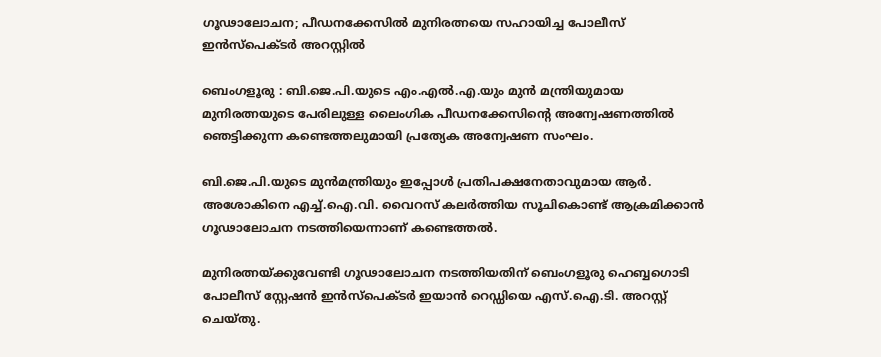ഗൂഢാലോചന; പീഡനക്കേസിൽ മുനിരത്നയെ സഹായിച്ച പോലീസ് ഇൻസ്‌പെക്ടർ അറസ്റ്റിൽ

ബെംഗളൂരു : ബി.ജെ.പി.യുടെ എം.എൽ.എ.യും മുൻ മന്ത്രിയുമായ മുനിരത്നയുടെ പേരിലുള്ള ലൈംഗിക പീഡനക്കേസിന്റെ അന്വേഷണത്തിൽ ഞെട്ടിക്കുന്ന കണ്ടെത്തലുമായി പ്രത്യേക അന്വേഷണ സംഘം.

ബി.ജെ.പി.യുടെ മുൻമന്ത്രിയും ഇപ്പോൾ പ്രതിപക്ഷനേതാവുമായ ആർ. അശോകിനെ എച്ച്.ഐ.വി. വൈറസ് കലർത്തിയ സൂചികൊണ്ട് ആക്രമിക്കാൻ ഗൂഢാലോചന നടത്തിയെന്നാണ് കണ്ടെത്തൽ.

മുനിരത്നയ്ക്കുവേണ്ടി ഗൂഢാലോചന നടത്തിയതിന് ബെംഗളൂരു ഹെബ്ബഗൊടി പോലീസ് സ്റ്റേഷൻ ഇൻസ്പെക്ടർ ഇയാൻ റെഡ്ഡിയെ എസ്.ഐ.ടി. അറസ്റ്റ് ചെയ്തു.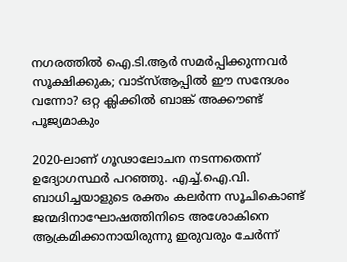നഗരത്തിൽ ഐ.ടി.ആർ സമർപ്പിക്കുന്നവർ സൂക്ഷിക്കുക; വാട്‌സ്ആപ്പിൽ ഈ സന്ദേശം വന്നോ? ഒറ്റ ക്ലിക്കിൽ ബാങ്ക് അക്കൗണ്ട് പൂജ്യമാകും

2020-ലാണ് ഗൂഢാലോചന നടന്നതെന്ന് ഉദ്യോഗസ്ഥർ പറഞ്ഞു. എച്ച്.ഐ.വി. ബാധിച്ചയാളുടെ രക്തം കലർന്ന സൂചികൊണ്ട് ജന്മദിനാഘോഷത്തിനിടെ അശോകിനെ ആക്രമിക്കാനായിരുന്നു ഇരുവരും ചേർന്ന്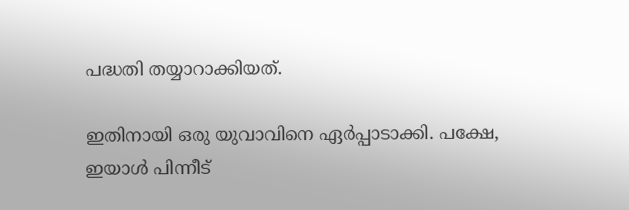പദ്ധതി തയ്യാറാക്കിയത്.

ഇതിനായി ഒരു യുവാവിനെ ഏർപ്പാടാക്കി. പക്ഷേ, ഇയാൾ പിന്നീട്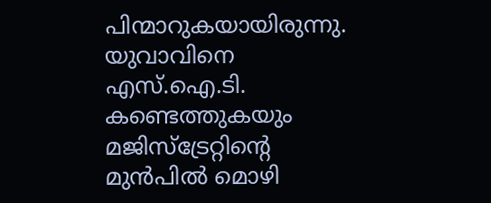പിന്മാറുകയായിരുന്നു. യുവാവിനെ എസ്.ഐ.ടി. കണ്ടെത്തുകയും മജിസ്‌ട്രേറ്റിന്റെ മുൻപിൽ മൊഴി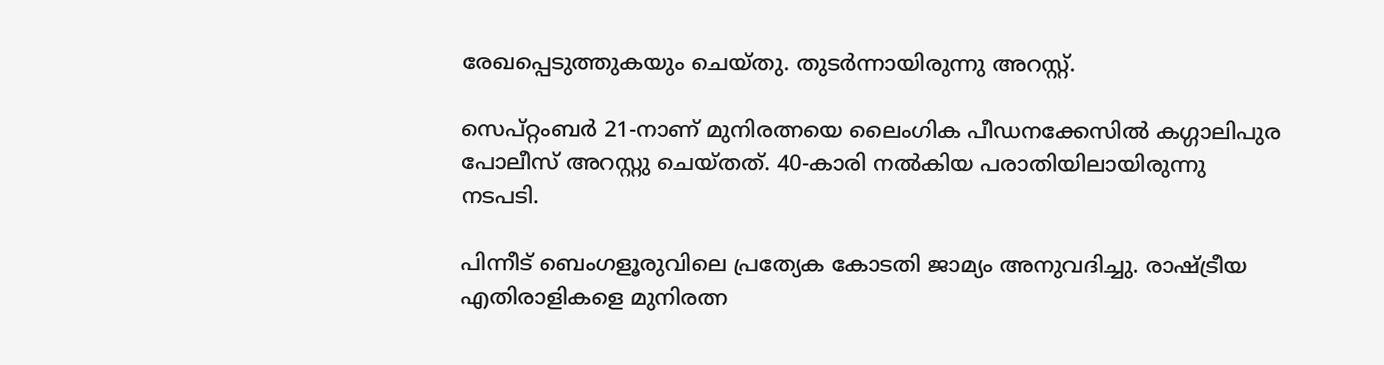രേഖപ്പെടുത്തുകയും ചെയ്തു. തുടർന്നായിരുന്നു അറസ്റ്റ്.

സെപ്റ്റംബർ 21-നാണ് മുനിരത്നയെ ലൈംഗിക പീഡനക്കേസിൽ കഗ്ഗാലിപുര പോലീസ് അറസ്റ്റു ചെയ്തത്. 40-കാരി നൽകിയ പരാതിയിലായിരുന്നു നടപടി.

പിന്നീട് ബെംഗളൂരുവിലെ പ്രത്യേക കോടതി ജാമ്യം അനുവദിച്ചു. രാഷ്ട്രീയ എതിരാളികളെ മുനിരത്ന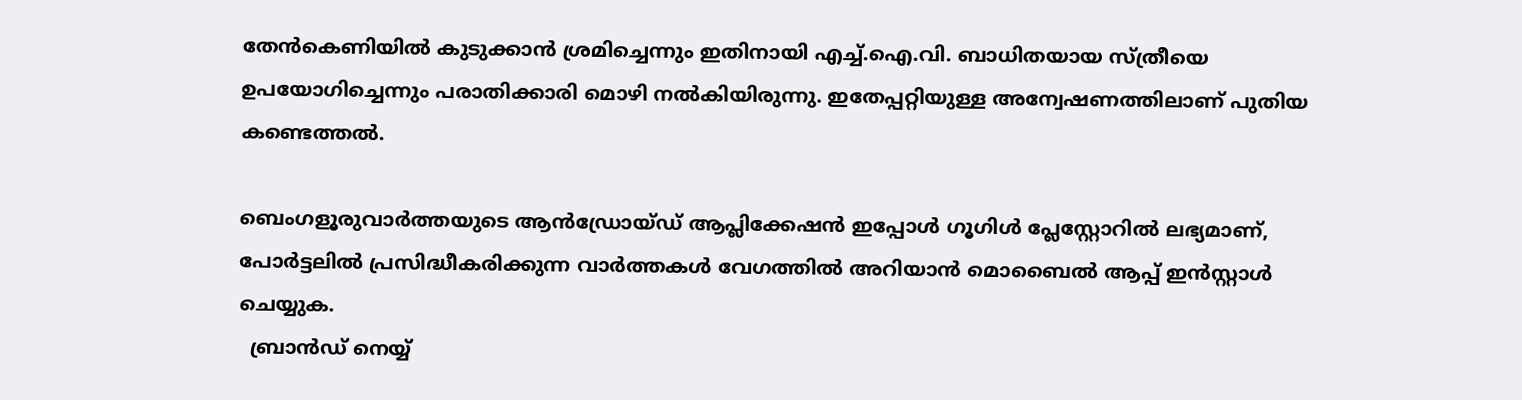തേൻകെണിയിൽ കുടുക്കാൻ ശ്രമിച്ചെന്നും ഇതിനായി എച്ച്.ഐ.വി. ബാധിതയായ സ്ത്രീയെ ഉപയോഗിച്ചെന്നും പരാതിക്കാരി മൊഴി നൽകിയിരുന്നു. ഇതേപ്പറ്റിയുള്ള അന്വേഷണത്തിലാണ് പുതിയ കണ്ടെത്തൽ.

ബെംഗളൂരുവാർത്തയുടെ ആൻഡ്രോയ്ഡ് ആപ്ലിക്കേഷൻ ഇപ്പോൾ ഗൂഗിൾ പ്ലേസ്റ്റോറിൽ ലഭ്യമാണ്, പോർട്ടലിൽ പ്രസിദ്ധീകരിക്കുന്ന വാർത്തകൾ വേഗത്തിൽ അറിയാൻ മൊബൈൽ ആപ്പ് ഇൻസ്റ്റാൾ ചെയ്യുക.
  ബ്രാൻഡ് നെയ്യ്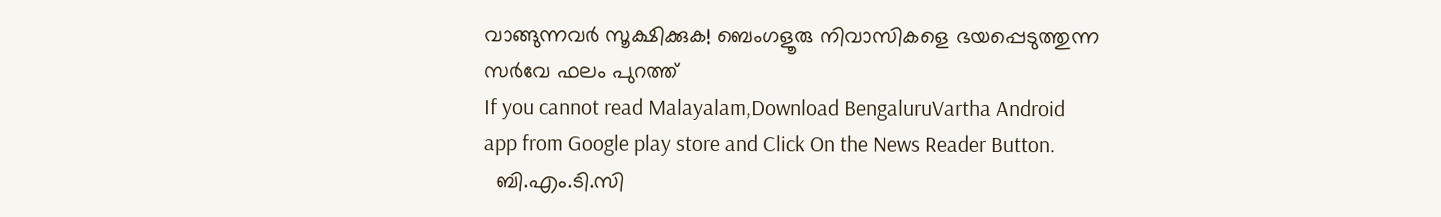വാങ്ങുന്നവർ സൂക്ഷിക്കുക! ബെംഗളൂരു നിവാസികളെ ഭയപ്പെടുത്തുന്ന സർവേ ഫലം പുറത്ത്
If you cannot read Malayalam,Download BengaluruVartha Android app from Google play store and Click On the News Reader Button.
  ബി.എം.ടി.സി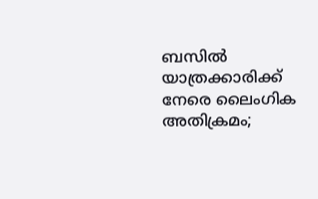ബസിൽ യാത്രക്കാരിക്ക് നേരെ ലൈംഗിക അതിക്രമം;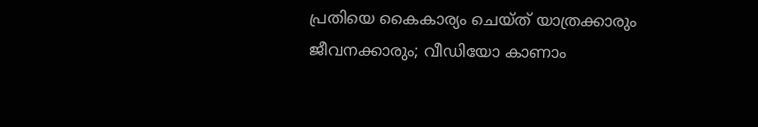പ്രതിയെ കൈകാര്യം ചെയ്ത് യാത്രക്കാരും ജീവനക്കാരും; വീഡിയോ കാണാം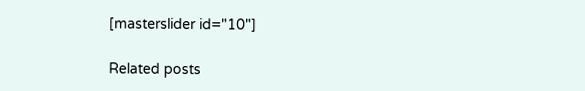[masterslider id="10"]

Related posts